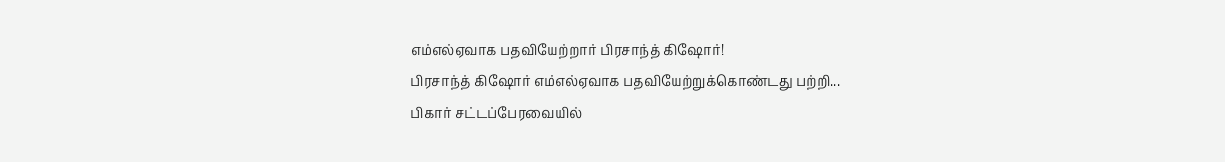எம்எல்ஏவாக பதவியேற்றார் பிரசாந்த் கிஷோர்!
பிரசாந்த் கிஷோர் எம்எல்ஏவாக பதவியேற்றுக்கொண்டது பற்றி...
பிகார் சட்டப்பேரவையில்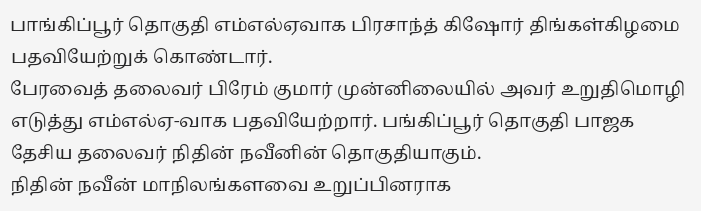பாங்கிப்பூர் தொகுதி எம்எல்ஏவாக பிரசாந்த் கிஷோர் திங்கள்கிழமை பதவியேற்றுக் கொண்டார்.
பேரவைத் தலைவர் பிரேம் குமார் முன்னிலையில் அவர் உறுதிமொழி எடுத்து எம்எல்ஏ-வாக பதவியேற்றார். பங்கிப்பூர் தொகுதி பாஜக தேசிய தலைவர் நிதின் நவீனின் தொகுதியாகும்.
நிதின் நவீன் மாநிலங்களவை உறுப்பினராக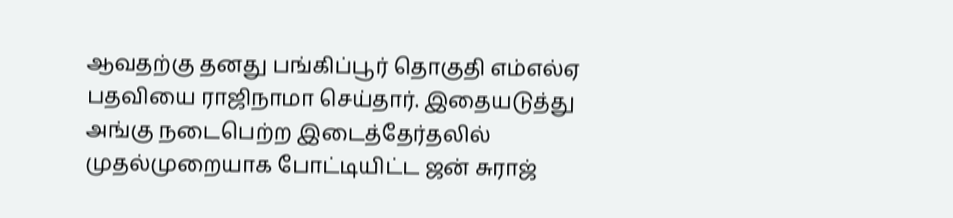ஆவதற்கு தனது பங்கிப்பூர் தொகுதி எம்எல்ஏ பதவியை ராஜிநாமா செய்தார். இதையடுத்து அங்கு நடைபெற்ற இடைத்தேர்தலில் முதல்முறையாக போட்டியிட்ட ஜன் சுராஜ்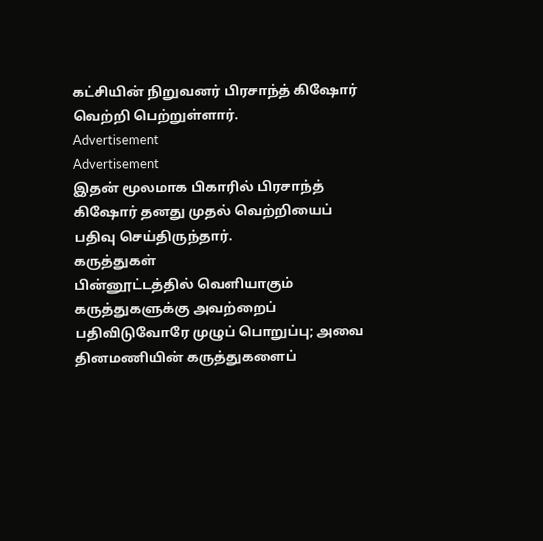கட்சியின் நிறுவனர் பிரசாந்த் கிஷோர் வெற்றி பெற்றுள்ளார்.
Advertisement
Advertisement
இதன் மூலமாக பிகாரில் பிரசாந்த் கிஷோர் தனது முதல் வெற்றியைப் பதிவு செய்திருந்தார்.
கருத்துகள்
பின்னூட்டத்தில் வெளியாகும் கருத்துகளுக்கு அவற்றைப் பதிவிடுவோரே முழுப் பொறுப்பு; அவை தினமணியின் கருத்துகளைப்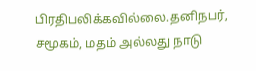பிரதிபலிக்கவில்லை.தனிநபர், சமூகம், மதம் அல்லது நாடு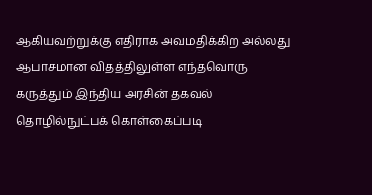ஆகியவற்றுக்கு எதிராக அவமதிக்கிற அல்லது ஆபாசமான விதத்திலுள்ள எந்தவொரு கருத்தும் இந்திய அரசின் தகவல் தொழில்நுட்பக் கொள்கைப்படி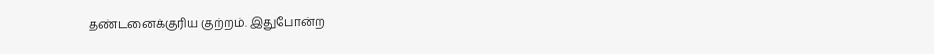தண்டனைக்குரிய குற்றம். இதுபோன்ற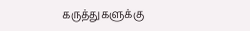கருத்துகளுக்கு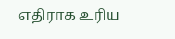எதிராக உரிய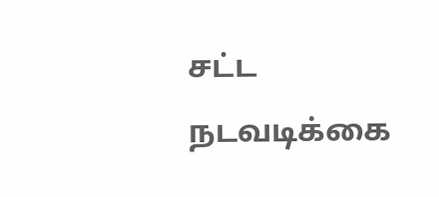சட்ட நடவடிக்கை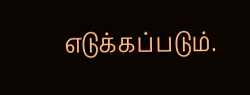எடுக்கப்படும்.